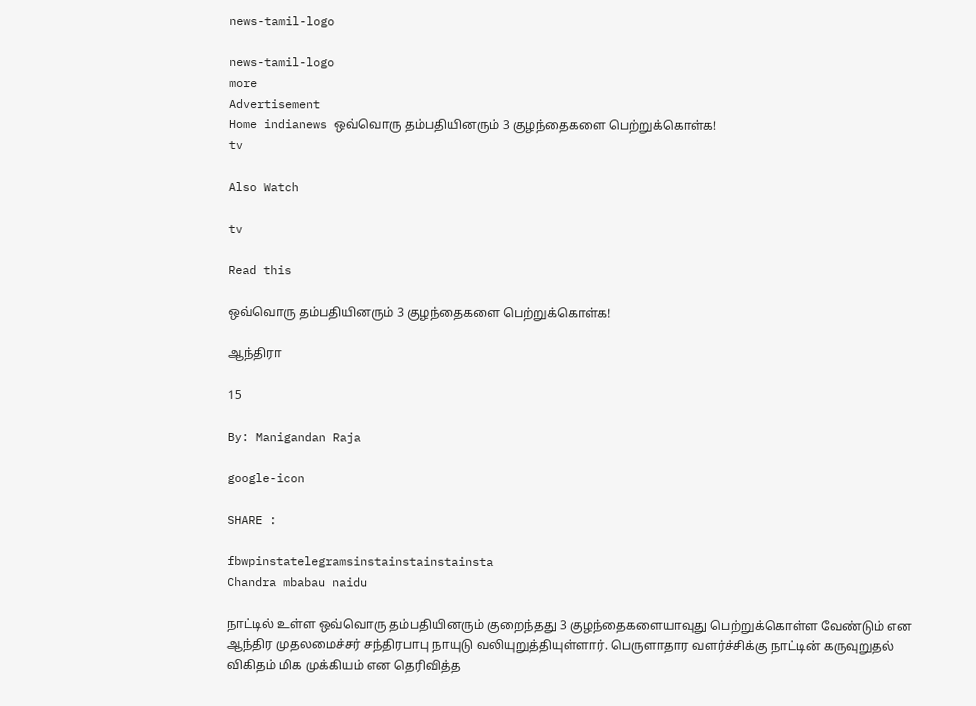news-tamil-logo

news-tamil-logo
more
Advertisement
Home indianews ஒவ்வொரு தம்பதியினரும் 3 குழந்தைகளை பெற்றுக்கொள்க!
tv

Also Watch

tv

Read this

ஒவ்வொரு தம்பதியினரும் 3 குழந்தைகளை பெற்றுக்கொள்க!

ஆந்திரா

15

By: Manigandan Raja

google-icon

SHARE :

fbwpinstatelegramsinstainstainstainsta
Chandra mbabau naidu

நாட்டில் உள்ள ஒவ்வொரு தம்பதியினரும் குறைந்தது 3 குழந்தைகளையாவுது பெற்றுக்கொள்ள வேண்டும் என ஆந்திர முதலமைச்சர் சந்திரபாபு நாயுடு வலியுறுத்தியுள்ளார். பெருளாதார வளர்ச்சிக்கு நாட்டின் கருவுறுதல் விகிதம் மிக முக்கியம் என தெரிவித்த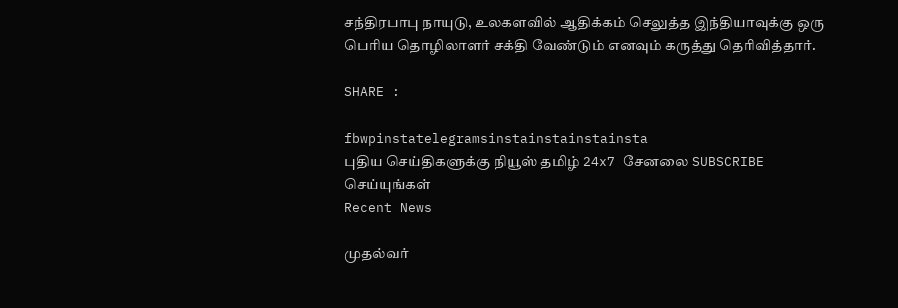சந்திரபாபு நாயுடு, உலகளவில் ஆதிக்கம் செலுத்த இந்தியாவுக்கு ஒரு பெரிய தொழிலாளர் சக்தி வேண்டும் எனவும் கருத்து தெரிவித்தார்.

SHARE :

fbwpinstatelegramsinstainstainstainsta
புதிய செய்திகளுக்கு நியூஸ் தமிழ் 24x7 சேனலை SUBSCRIBE செய்யுங்கள்
Recent News

முதல்வர்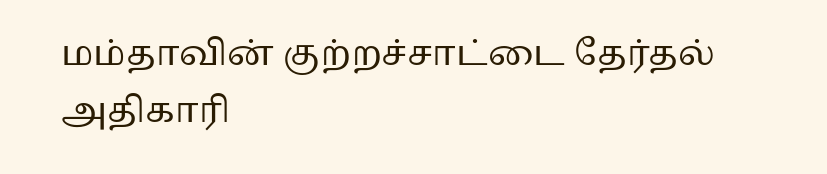மம்தாவின் குற்றச்சாட்டை தேர்தல் அதிகாரி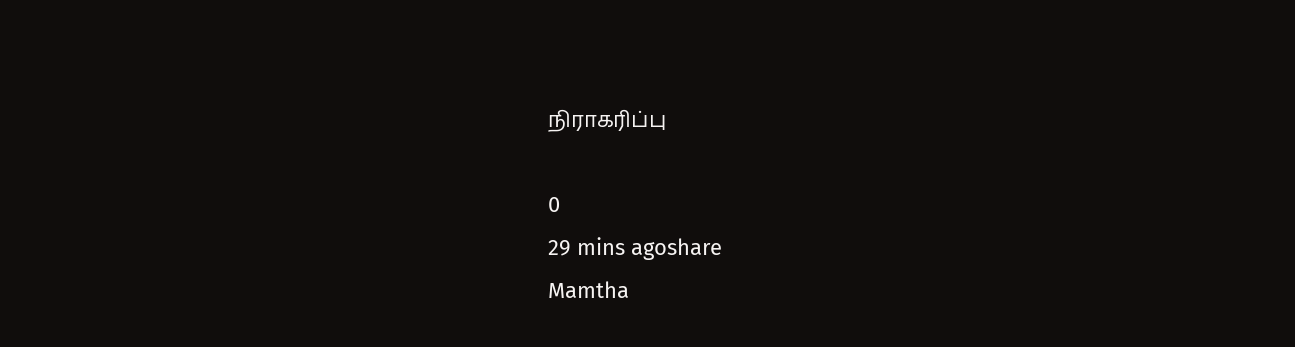நிராகரிப்பு

0
29 mins agoshare
Mamtha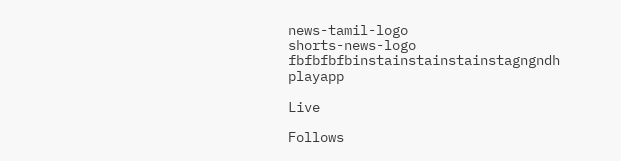news-tamil-logo
shorts-news-logo
fbfbfbfbinstainstainstainstagngndh
playapp

Live

Follows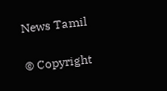News Tamil

© Copyright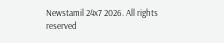Newstamil 24x7 2026. All rights reserved